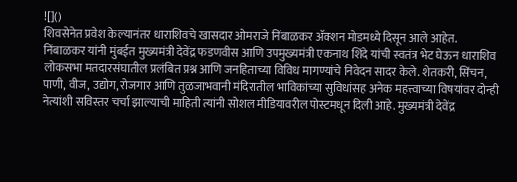![]()
शिवसेनेत प्रवेश केल्यानंतर धाराशिवचे खासदार ओमराजे निंबाळकर ॲक्शन मोडमध्ये दिसून आले आहेत. निंबाळकर यांनी मुंबईत मुख्यमंत्री देवेंद्र फडणवीस आणि उपमुख्यमंत्री एकनाथ शिंदे यांची स्वतंत्र भेट घेऊन धाराशिव लोकसभा मतदारसंघातील प्रलंबित प्रश्न आणि जनहिताच्या विविध मागण्यांचे निवेदन सादर केले. शेतकरी, सिंचन, पाणी, वीज, उद्योग, रोजगार आणि तुळजाभवानी मंदिरातील भाविकांच्या सुविधांसह अनेक महत्त्वाच्या विषयांवर दोन्ही नेत्यांशी सविस्तर चर्चा झाल्याची माहिती त्यांनी सोशल मीडियावरील पोस्टमधून दिली आहे. मुख्यमंत्री देवेंद्र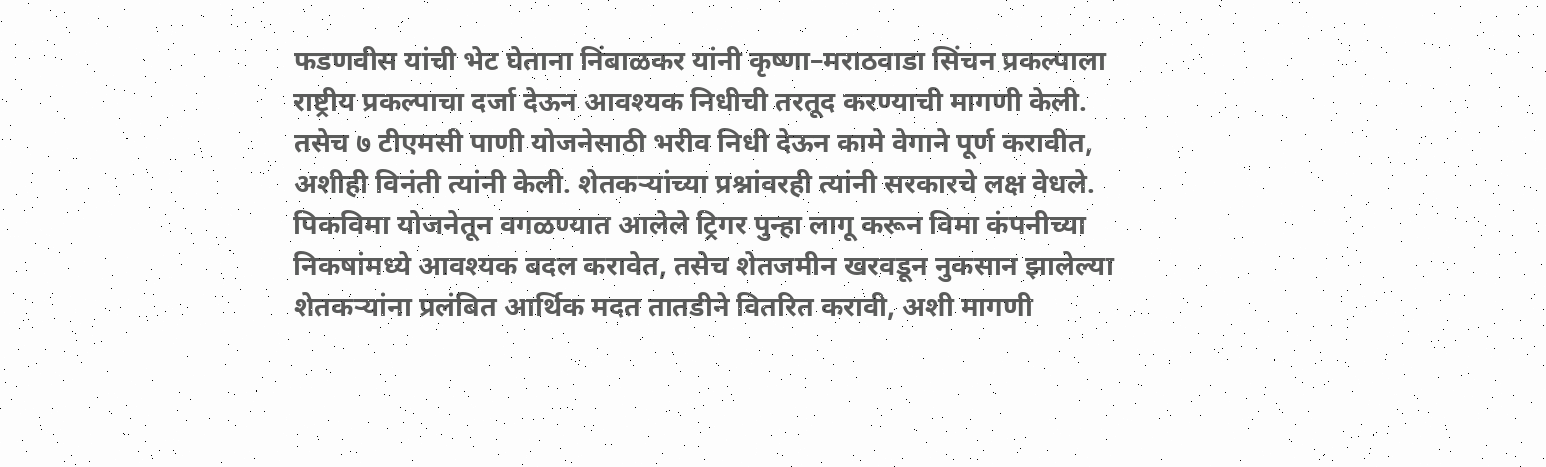फडणवीस यांची भेट घेताना निंबाळकर यांनी कृष्णा–मराठवाडा सिंचन प्रकल्पाला राष्ट्रीय प्रकल्पाचा दर्जा देऊन आवश्यक निधीची तरतूद करण्याची मागणी केली. तसेच ७ टीएमसी पाणी योजनेसाठी भरीव निधी देऊन कामे वेगाने पूर्ण करावीत, अशीही विनंती त्यांनी केली. शेतकऱ्यांच्या प्रश्नांवरही त्यांनी सरकारचे लक्ष वेधले. पिकविमा योजनेतून वगळण्यात आलेले ट्रिगर पुन्हा लागू करून विमा कंपनीच्या निकषांमध्ये आवश्यक बदल करावेत, तसेच शेतजमीन खरवडून नुकसान झालेल्या शेतकऱ्यांना प्रलंबित आर्थिक मदत तातडीने वितरित करावी, अशी मागणी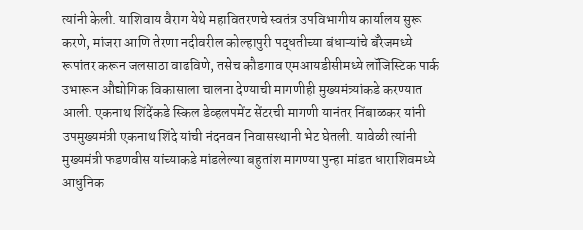त्यांनी केली. याशिवाय वैराग येथे महावितरणचे स्वतंत्र उपविभागीय कार्यालय सुरू करणे, मांजरा आणि तेरणा नदीवरील कोल्हापुरी पद्धतीच्या बंधाऱ्यांचे बॅरेजमध्ये रूपांतर करून जलसाठा वाढविणे, तसेच कौडगाव एमआयडीसीमध्ये लॉजिस्टिक पार्क उभारून औद्योगिक विकासाला चालना देण्याची मागणीही मुख्यमंत्र्यांकडे करण्यात आली. एकनाथ शिंदेंकडे स्किल डेव्हलपमेंट सेंटरची मागणी यानंतर निंबाळकर यांनी उपमुख्यमंत्री एकनाथ शिंदे यांची नंदनवन निवासस्थानी भेट घेतली. यावेळी त्यांनी मुख्यमंत्री फडणवीस यांच्याकडे मांडलेल्या बहुतांश मागण्या पुन्हा मांडत धाराशिवमध्ये आधुनिक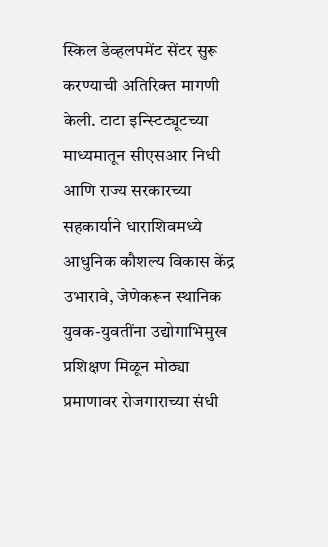स्किल डेव्हलपमेंट सेंटर सुरू करण्याची अतिरिक्त मागणी केली. टाटा इन्स्टिट्यूटच्या माध्यमातून सीएसआर निधी आणि राज्य सरकारच्या सहकार्याने धाराशिवमध्ये आधुनिक कौशल्य विकास केंद्र उभारावे, जेणेकरून स्थानिक युवक-युवतींना उद्योगाभिमुख प्रशिक्षण मिळून मोठ्या प्रमाणावर रोजगाराच्या संधी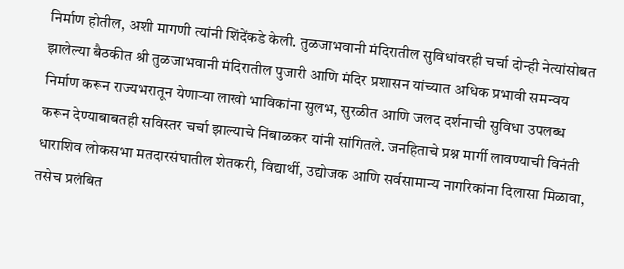निर्माण होतील, अशी मागणी त्यांनी शिंदेंकडे केली. तुळजाभवानी मंदिरातील सुविधांवरही चर्चा दोन्ही नेत्यांसोबत झालेल्या बैठकीत श्री तुळजाभवानी मंदिरातील पुजारी आणि मंदिर प्रशासन यांच्यात अधिक प्रभावी समन्वय निर्माण करून राज्यभरातून येणाऱ्या लाखो भाविकांना सुलभ, सुरळीत आणि जलद दर्शनाची सुविधा उपलब्ध करून देण्याबाबतही सविस्तर चर्चा झाल्याचे निंबाळकर यांनी सांगितले. जनहिताचे प्रश्न मार्गी लावण्याची विनंती धाराशिव लोकसभा मतदारसंघातील शेतकरी, विद्यार्थी, उद्योजक आणि सर्वसामान्य नागरिकांना दिलासा मिळावा, तसेच प्रलंबित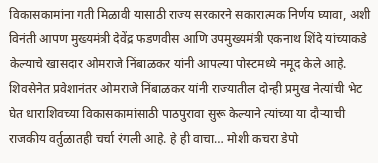विकासकामांना गती मिळावी यासाठी राज्य सरकारने सकारात्मक निर्णय घ्यावा, अशी विनंती आपण मुख्यमंत्री देवेंद्र फडणवीस आणि उपमुख्यमंत्री एकनाथ शिंदे यांच्याकडे केल्याचे खासदार ओमराजे निंबाळकर यांनी आपल्या पोस्टमध्ये नमूद केले आहे. शिवसेनेत प्रवेशानंतर ओमराजे निंबाळकर यांनी राज्यातील दोन्ही प्रमुख नेत्यांची भेट घेत धाराशिवच्या विकासकामांसाठी पाठपुरावा सुरू केल्याने त्यांच्या या दौऱ्याची राजकीय वर्तुळातही चर्चा रंगली आहे. हे ही वाचा… मोशी कचरा डेपो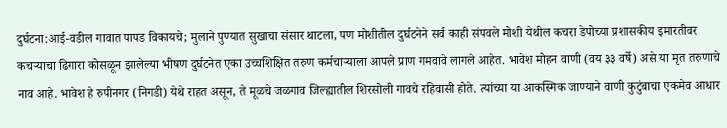दुर्घटना:आई-वडील गावात पापड विकायचे; मुलाने पुण्यात सुखाचा संसार थाटला, पण मोशीतील दुर्घटनेने सर्व काही संपवले मोशी येथील कचरा डेपोच्या प्रशासकीय इमारतीवर कचऱ्याचा ढिगारा कोसळून झालेल्या भीषण दुर्घटनेत एका उच्चशिक्षित तरुण कर्मचाऱ्याला आपले प्राण गमवावे लागले आहेत. भावेश मोहन वाणी (वय ३३ वर्षे) असे या मृत तरुणाचे नाव आहे. भावेश हे रुपीनगर (निगडी) येथे राहत असून, ते मूळचे जळगाव जिल्ह्यातील शिरसोली गावचे रहिवासी होते. त्यांच्या या आकस्मिक जाण्याने वाणी कुटुंबाचा एकमेव आधार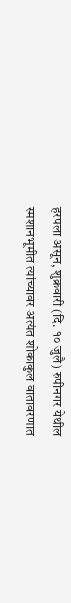हरपला असून, शुक्रवारी (दि. १० जुलै) रुपीनगर येथील स्मशानभूमीत त्यांच्यावर अत्यंत शोकाकुल वातावरणात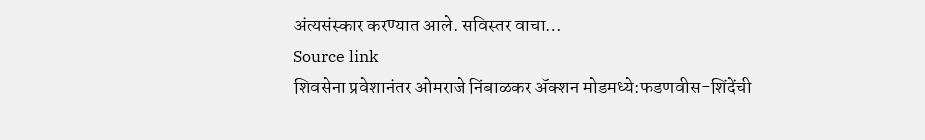अंत्यसंस्कार करण्यात आले. सविस्तर वाचा…
Source link
शिवसेना प्रवेशानंतर ओमराजे निंबाळकर ॲक्शन मोडमध्ये:फडणवीस-शिंदेंची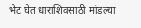भेट घेत धाराशिवसाठी मांडल्या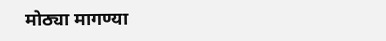मोठ्या मागण्या